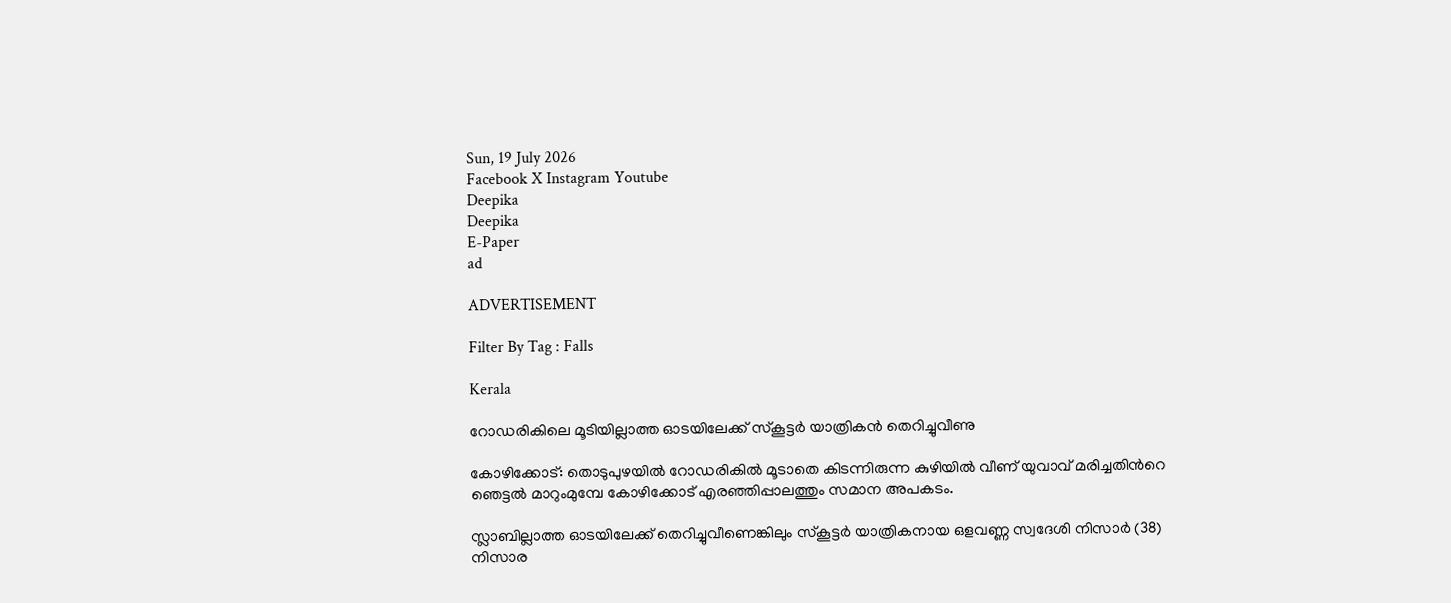Sun, 19 July 2026
Facebook X Instagram Youtube
Deepika
Deepika
E-Paper
ad

ADVERTISEMENT

Filter By Tag : Falls

Kerala

റോഡരികിലെ മൂടിയില്ലാത്ത ഓടയിലേക്ക് സ്‌കൂട്ടര്‍ യാത്രികന്‍ തെറിച്ചുവീണു

കോഴിക്കോട്: തൊടുപുഴയില്‍ റോഡരികില്‍ മൂടാതെ കിടന്നിരുന്ന കുഴിയില്‍ വീണ് യുവാവ് മരിച്ചതിന്‍റെ ഞെട്ടല്‍ മാറുംമുമ്പേ കോഴിക്കോട് എരഞ്ഞിപ്പാലത്തും സമാന അപകടം.

സ്ലാബില്ലാത്ത ഓടയിലേക്ക് തെറിച്ചുവീണെങ്കിലും സ്കൂട്ടര്‍ യാത്രികനായ ഒളവണ്ണ സ്വദേശി നിസാര്‍ (38) നിസാര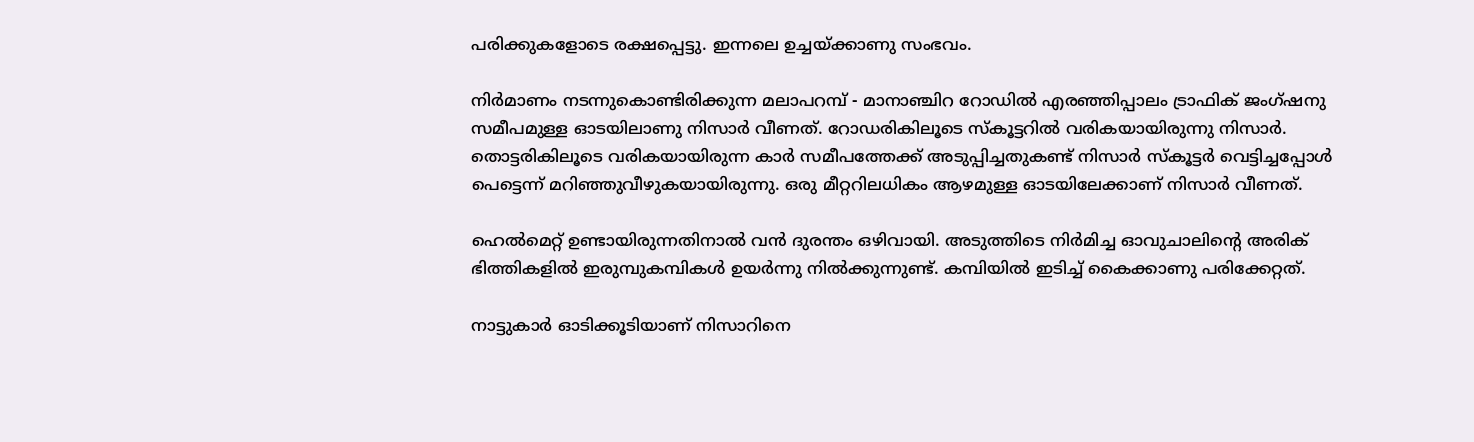പരിക്കുകളോടെ രക്ഷപ്പെട്ടു. ഇന്നലെ ഉച്ചയ്ക്കാണു സംഭവം.

നിര്‍മാണം നടന്നുകൊണ്ടിരിക്കുന്ന മലാപറമ്പ് - മാനാഞ്ചിറ റോഡില്‍ എരഞ്ഞിപ്പാലം ട്രാഫിക് ജംഗ്ഷനു സമീപമുള്ള ഓടയിലാണു നിസാര്‍ വീണത്. റോഡരികിലൂടെ സ്‌കൂട്ടറിൽ വരികയായിരുന്നു നിസാര്‍. തൊട്ടരികിലൂടെ വരികയായിരുന്ന കാര്‍ സമീപത്തേക്ക് അടുപ്പിച്ചതുകണ്ട് നിസാര്‍ സ്‌കൂട്ടര്‍ വെട്ടിച്ചപ്പോള്‍ പെട്ടെന്ന് മറിഞ്ഞുവീഴുകയായിരുന്നു. ഒരു മീറ്ററിലധികം ആഴമുള്ള ഓടയിലേക്കാണ് നിസാര്‍ വീണത്.

ഹെല്‍മെറ്റ് ഉണ്ടായിരുന്നതിനാല്‍ വന്‍ ദുരന്തം ഒഴിവായി. അടുത്തിടെ നിര്‍മിച്ച ഓവുചാലിന്‍റെ അരിക് ഭിത്തികളില്‍ ഇരുമ്പുകമ്പികള്‍ ഉയര്‍ന്നു നില്‍ക്കുന്നുണ്ട്. കമ്പിയില്‍ ഇടിച്ച് കൈക്കാണു പരിക്കേറ്റത്.

നാട്ടുകാര്‍ ഓടിക്കൂടിയാണ് നിസാറിനെ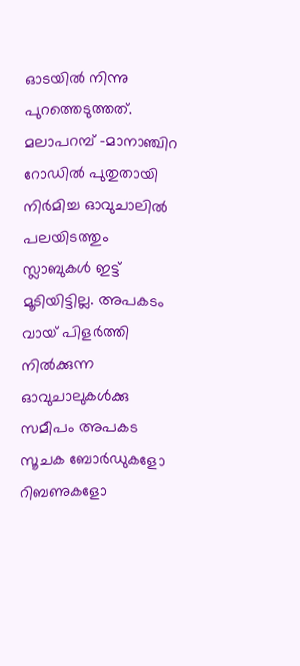ഓടയില്‍ നിന്നു പുറത്തെടുത്തത്. മലാപറമ്പ് -മാനാഞ്ചിറ റോഡില്‍ പുതുതായി നിര്‍മിച്ച ഓവുചാലില്‍ പലയിടത്തും സ്ലാബുകള്‍ ഇട്ട് മൂടിയിട്ടില്ല. അപകടം വായ് പിളര്‍ത്തി നില്‍ക്കുന്ന ഓവുചാലുകള്‍ക്കു സമീപം അപകട സൂചക ബോര്‍ഡുകളോ റിബണുകളോ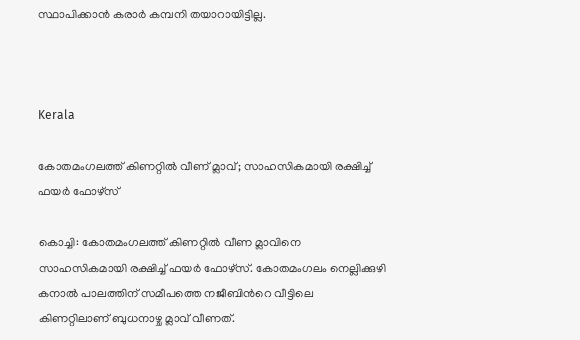സ്ഥാപിക്കാന്‍ കരാര്‍ കമ്പനി തയാറായിട്ടില്ല.



Kerala

കോതമംഗലത്ത് കിണറ്റില്‍ വീണ് മ്ലാവ്; സാഹസികമായി രക്ഷിച്ച് ഫയര്‍ ഫോഴ്‌സ്

കൊച്ചി: കോതമംഗലത്ത് കിണറ്റില്‍ വീണ മ്ലാവിനെ സാഹസികമായി രക്ഷിച്ച് ഫയര്‍ ഫോഴ്‌സ്. കോതമംഗലം നെല്ലിക്കുഴി കനാല്‍ പാലത്തിന് സമീപത്തെ നജീബിന്‍റെ വീട്ടിലെ കിണറ്റിലാണ് ബുധനാഴ്ച മ്ലാവ് വീണത്.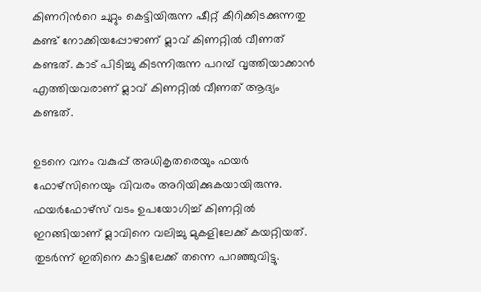കിണറിന്‍റെ ചുറ്റും കെട്ടിയിരുന്ന ഷീറ്റ് കീറിക്കിടക്കുന്നതു കണ്ട് നോക്കിയപ്പോഴാണ് മ്ലാവ് കിണറ്റില്‍ വീണത് കണ്ടത്. കാട് പിടിച്ചു കിടന്നിരുന്ന പറമ്പ് വൃത്തിയാക്കാന്‍ എത്തിയവരാണ് മ്ലാവ് കിണറ്റില്‍ വീണത് ആദ്യം കണ്ടത്.

ഉടനെ വനം വകുപ്പ് അധികൃതരെയും ഫയര്‍ ഫോഴ്‌സിനെയും വിവരം അറിയിക്കുകയായിരുന്നു. ഫയര്‍ഫോഴ്‌സ് വടം ഉപയോഗിച്ച് കിണറ്റില്‍ ഇറങ്ങിയാണ് മ്ലാവിനെ വലിച്ചു മുകളിലേക്ക് കയറ്റിയത്. തുടര്‍ന്ന് ഇതിനെ കാട്ടിലേക്ക് തന്നെ പറഞ്ഞുവിട്ടു.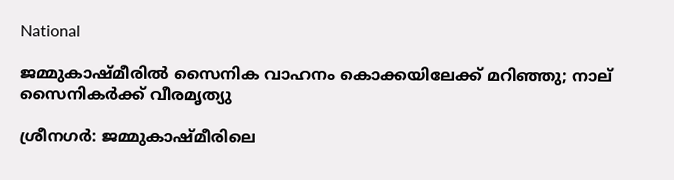National

ജമ്മുകാഷ്മീരിൽ സൈനിക വാഹനം കൊക്കയിലേക്ക് മറിഞ്ഞു; നാല് സൈനികർക്ക് വീരമൃത്യു

ശ്രീനഗർ: ജമ്മുകാഷ്മീരിലെ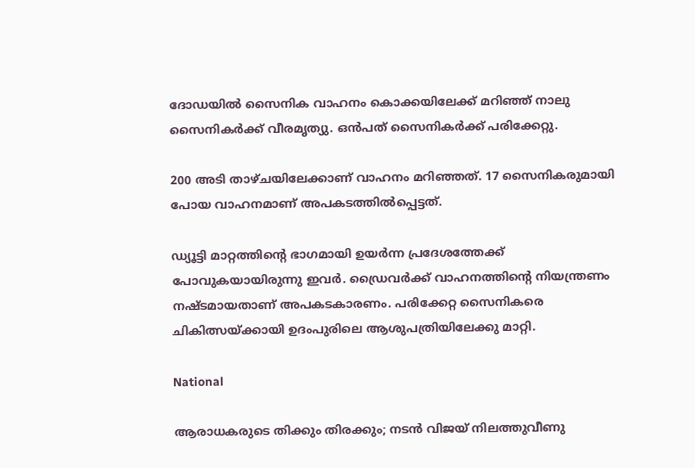ദോഡയിൽ സൈനിക വാഹനം കൊക്കയിലേക്ക് മറിഞ്ഞ് നാലു സൈനികർക്ക് വീരമൃത്യു. ഒൻപത് സൈനികർക്ക് പരിക്കേറ്റു.

200 അടി താഴ്ചയിലേക്കാണ് വാഹനം മറിഞ്ഞത്. 17 സൈനികരുമായി പോയ വാഹനമാണ് അപകടത്തിൽപ്പെട്ടത്.

ഡ്യൂട്ടി മാറ്റത്തിന്‍റെ ഭാഗമായി ഉയർന്ന പ്രദേശത്തേക്ക് പോവുകയായിരുന്നു ഇവർ. ഡ്രൈവർക്ക് വാഹനത്തിന്‍റെ നിയന്ത്രണം നഷ്ടമായതാണ് അപകടകാരണം. പരിക്കേറ്റ സൈനികരെ ചികിത്സയ്ക്കായി ഉദംപുരിലെ ആശുപത്രിയിലേക്കു മാറ്റി.

National

ആരാധകരുടെ തിക്കും തിരക്കും; നടൻ വിജയ് നിലത്തുവീണു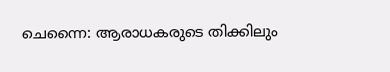ചെന്നൈ: ആരാധകരുടെ തിക്കിലും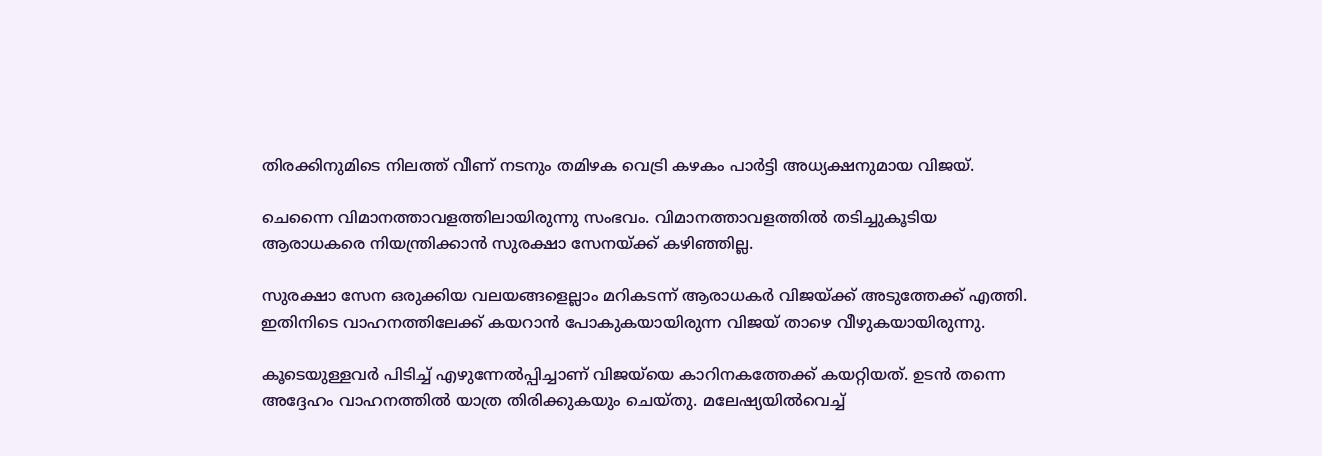തിരക്കിനുമിടെ നിലത്ത് വീണ് നടനും തമിഴക വെട്രി കഴകം പാർട്ടി അധ്യക്ഷനുമായ വിജയ്.

ചെന്നൈ വിമാനത്താവളത്തിലായിരുന്നു സംഭവം. വിമാനത്താവളത്തിൽ തടിച്ചുകൂടിയ ആരാധകരെ നിയന്ത്രിക്കാൻ സുരക്ഷാ സേനയ്ക്ക് കഴിഞ്ഞില്ല.

സുരക്ഷാ സേന ഒരുക്കിയ വലയങ്ങളെല്ലാം മറികടന്ന് ആരാധകർ വിജയ്ക്ക് അടുത്തേക്ക് എത്തി. ഇതിനിടെ വാഹനത്തിലേക്ക് കയറാൻ പോകുകയായിരുന്ന വിജയ് താഴെ വീഴുകയായിരുന്നു.

കൂടെയുള്ളവർ പിടിച്ച് എഴുന്നേൽപ്പിച്ചാണ് വിജയ്‌യെ കാറിനകത്തേക്ക് കയറ്റിയത്. ഉടൻ തന്നെ അദ്ദേഹം വാഹനത്തിൽ യാത്ര തിരിക്കുകയും ചെയ്തു. മലേഷ്യയിൽവെച്ച്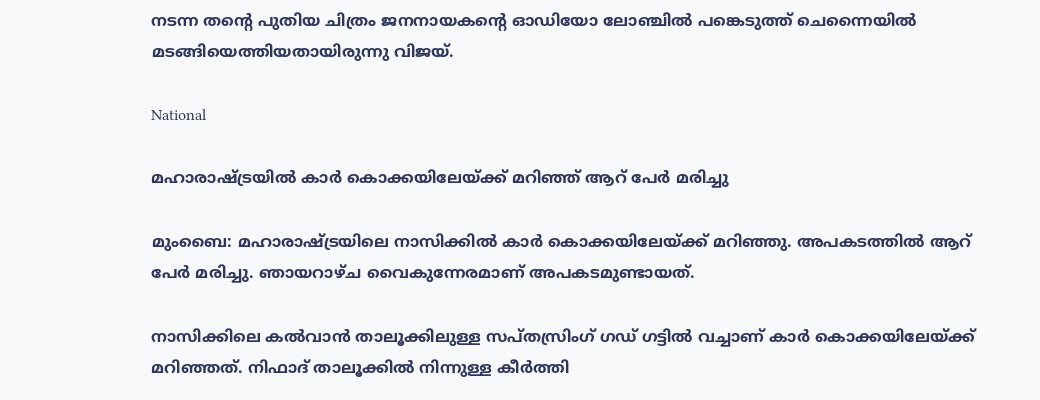നടന്ന തന്‍റെ പുതിയ ചിത്രം ജനനായകന്‍റെ ഓഡിയോ ലോഞ്ചിൽ പങ്കെടുത്ത് ചെന്നൈയിൽ മടങ്ങിയെത്തിയതായിരുന്നു വിജയ്.

National

മഹാരാഷ്ട്രയിൽ കാർ കൊക്കയിലേയ്ക്ക് മറിഞ്ഞ് ആറ് പേർ മരിച്ചു

മുംബൈ: മഹാരാഷ്ട്രയിലെ നാസിക്കിൽ കാർ കൊക്കയിലേയ്ക്ക് മറിഞ്ഞു. അപകടത്തിൽ ആറ് പേർ മരിച്ചു. ഞായറാഴ്ച വൈകുന്നേരമാണ് അപകടമുണ്ടായത്.

നാസിക്കിലെ കൽവാൻ താലൂക്കിലുള്ള സപ്തസ്രിംഗ് ഗഡ് ഗട്ടിൽ വച്ചാണ് കാർ കൊക്കയിലേയ്ക്ക് മറിഞ്ഞത്. നിഫാദ് താലൂക്കിൽ നിന്നുള്ള കീർത്തി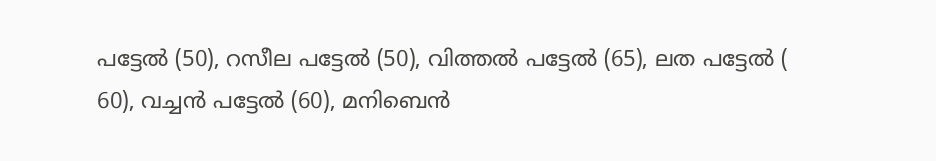പട്ടേൽ (50), റസീല പട്ടേൽ (50), വിത്തൽ പട്ടേൽ (65), ലത പട്ടേൽ ( 60), വച്ചൻ പട്ടേൽ (60), മനിബെൻ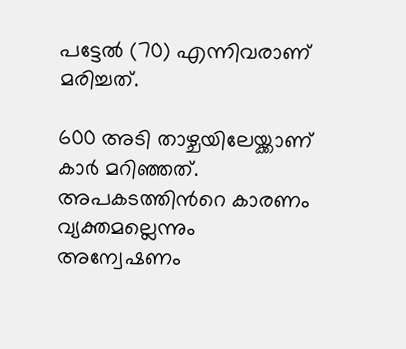പട്ടേൽ (70) എന്നിവരാണ് മരിച്ചത്.

600 അടി താഴ്ചയിലേയ്ക്കാണ് കാർ മറിഞ്ഞത്. അപകടത്തിന്‍റെ കാരണം വ്യക്തമല്ലെന്നും അന്വേഷണം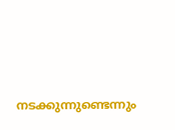നടക്കുന്നുണ്ടെന്നും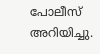പോലീസ് അറിയിച്ചു.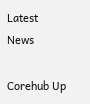Latest News

Corehub Up